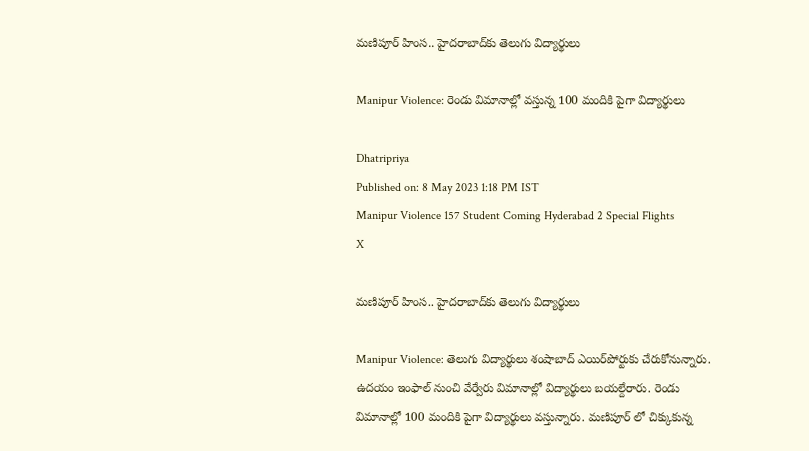మణిపూర్‌ హింస.. హైదరాబాద్‌కు తెలుగు విద్యార్థులు

Manipur Violence: రెండు విమానాల్లో వస్తున్న 100 మందికి పైగా విద్యార్థులు

Dhatripriya
Published on: 8 May 2023 1:18 PM IST
Manipur Violence 157 Student Coming Hyderabad 2 Special Flights
X

మణిపూర్‌ హింస.. హైదరాబాద్‌కు తెలుగు విద్యార్థులు

Manipur Violence: తెలుగు విద్యార్థులు శంషాబాద్ ఎయిర్‌పోర్టుకు చేరుకోనున్నారు. ఉదయం ఇంఫాల్‌ నుంచి వేర్వేరు విమానాల్లో విద్యార్థులు బయల్దేరారు. రెండు విమానాల్లో 100 మందికి పైగా విద్యార్థులు వస్తున్నారు. మణిపూర్ లో చిక్కుకున్న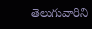తెలుగువారిని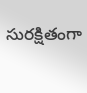సురక్షితంగా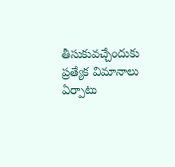తీసుకువచ్చేందుకు ప్రత్యేక విమానాలు ఏర్పాటు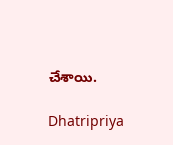చేశాయి.

Dhatripriya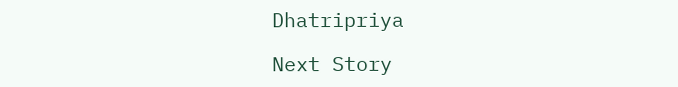Dhatripriya

Next Story